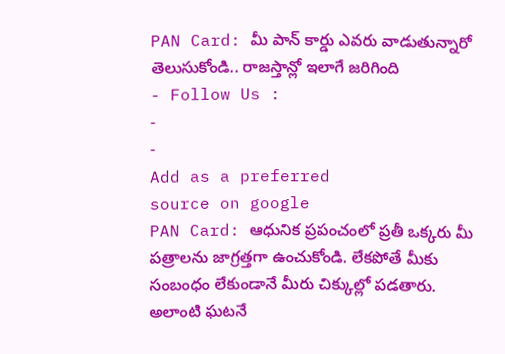PAN Card: మీ పాన్ కార్డు ఎవరు వాడుతున్నారో తెలుసుకోండి.. రాజస్తాన్లో ఇలాగే జరిగింది
- Follow Us :
-
-
Add as a preferred
source on google
PAN Card: ఆధునిక ప్రపంచంలో ప్రతీ ఒక్కరు మీ పత్రాలను జాగ్రత్తగా ఉంచుకోండి. లేకపోతే మీకు సంబంధం లేకుండానే మీరు చిక్కుల్లో పడతారు. అలాంటి ఘటనే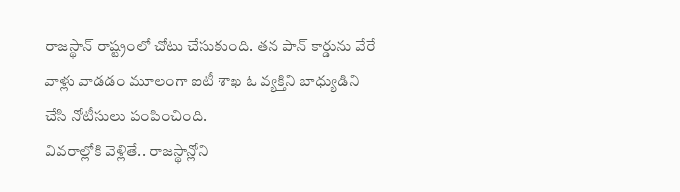రాజస్థాన్ రాష్ట్రంలో చోటు చేసుకుంది. తన పాన్ కార్డును వేరే వాళ్లు వాడడం మూలంగా ఐటీ శాఖ ఓ వ్యక్తిని బాధ్యుడిని చేసి నోటీసులు పంపించింది.
వివరాల్లోకి వెళ్లితే.. రాజస్థాన్లోని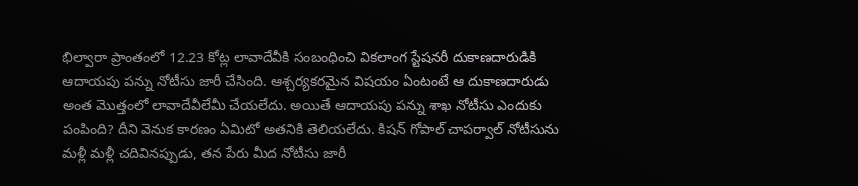భిల్వారా ప్రాంతంలో 12.23 కోట్ల లావాదేవీకి సంబంధించి వికలాంగ స్టేషనరీ దుకాణదారుడికి ఆదాయపు పన్ను నోటీసు జారీ చేసింది. ఆశ్చర్యకరమైన విషయం ఏంటంటే ఆ దుకాణదారుడు అంత మొత్తంలో లావాదేవీలేమీ చేయలేదు. అయితే ఆదాయపు పన్ను శాఖ నోటీసు ఎందుకు పంపింది? దీని వెనుక కారణం ఏమిటో అతనికి తెలియలేదు. కిషన్ గోపాల్ చాపర్వాల్ నోటీసును మళ్లీ మళ్లీ చదివినప్పుడు, తన పేరు మీద నోటీసు జారీ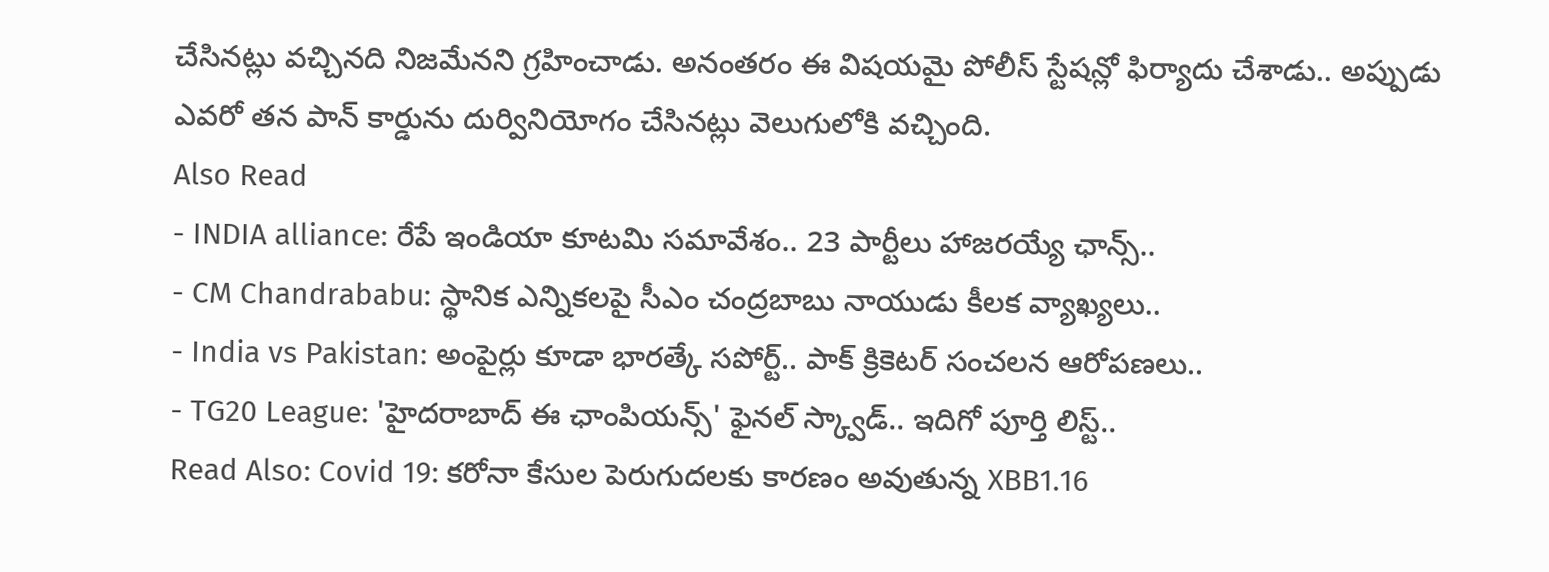చేసినట్లు వచ్చినది నిజమేనని గ్రహించాడు. అనంతరం ఈ విషయమై పోలీస్ స్టేషన్లో ఫిర్యాదు చేశాడు.. అప్పుడు ఎవరో తన పాన్ కార్డును దుర్వినియోగం చేసినట్లు వెలుగులోకి వచ్చింది.
Also Read
- INDIA alliance: రేపే ఇండియా కూటమి సమావేశం.. 23 పార్టీలు హాజరయ్యే ఛాన్స్..
- CM Chandrababu: స్థానిక ఎన్నికలపై సీఎం చంద్రబాబు నాయుడు కీలక వ్యాఖ్యలు..
- India vs Pakistan: అంపైర్లు కూడా భారత్కే సపోర్ట్.. పాక్ క్రికెటర్ సంచలన ఆరోపణలు..
- TG20 League: 'హైదరాబాద్ ఈ ఛాంపియన్స్' ఫైనల్ స్క్వాడ్.. ఇదిగో పూర్తి లిస్ట్..
Read Also: Covid 19: కరోనా కేసుల పెరుగుదలకు కారణం అవుతున్న XBB1.16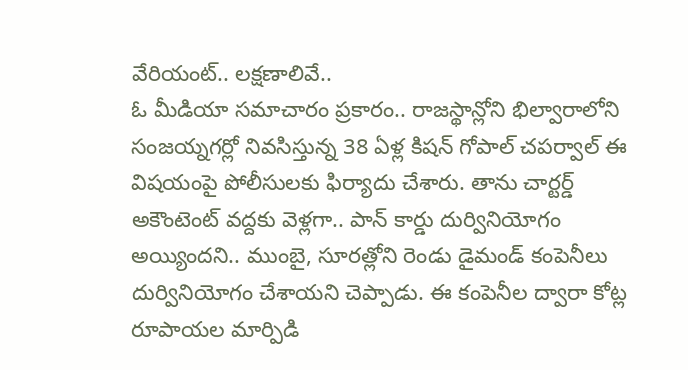వేరియంట్.. లక్షణాలివే..
ఓ మీడియా సమాచారం ప్రకారం.. రాజస్థాన్లోని భిల్వారాలోని సంజయ్నగర్లో నివసిస్తున్న 38 ఏళ్ల కిషన్ గోపాల్ చపర్వాల్ ఈ విషయంపై పోలీసులకు ఫిర్యాదు చేశారు. తాను చార్టర్డ్ అకౌంటెంట్ వద్దకు వెళ్లగా.. పాన్ కార్డు దుర్వినియోగం అయ్యిందని.. ముంబై, సూరత్లోని రెండు డైమండ్ కంపెనీలు దుర్వినియోగం చేశాయని చెప్పాడు. ఈ కంపెనీల ద్వారా కోట్ల రూపాయల మార్పిడి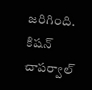జరిగింది.
కిషన్ చాపర్వాల్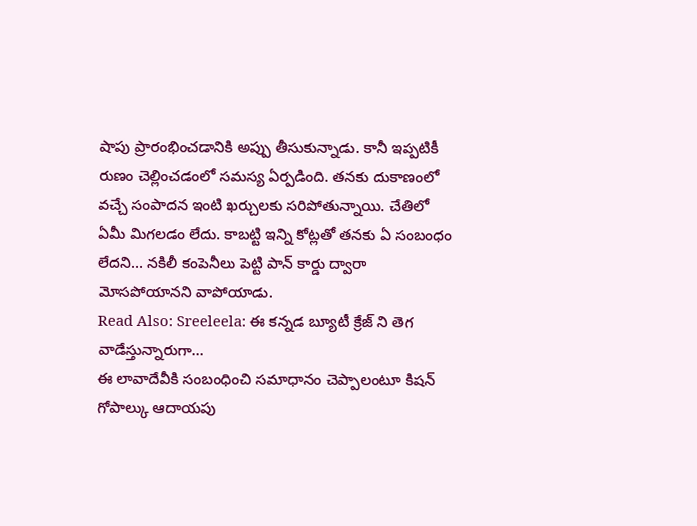షాపు ప్రారంభించడానికి అప్పు తీసుకున్నాడు. కానీ ఇప్పటికీ రుణం చెల్లించడంలో సమస్య ఏర్పడింది. తనకు దుకాణంలో వచ్చే సంపాదన ఇంటి ఖర్చులకు సరిపోతున్నాయి. చేతిలో ఏమీ మిగలడం లేదు. కాబట్టి ఇన్ని కోట్లతో తనకు ఏ సంబంధం లేదని… నకిలీ కంపెనీలు పెట్టి పాన్ కార్డు ద్వారా మోసపోయానని వాపోయాడు.
Read Also: Sreeleela: ఈ కన్నడ బ్యూటీ క్రేజ్ ని తెగ వాడేస్తున్నారుగా…
ఈ లావాదేవీకి సంబంధించి సమాధానం చెప్పాలంటూ కిషన్ గోపాల్కు ఆదాయపు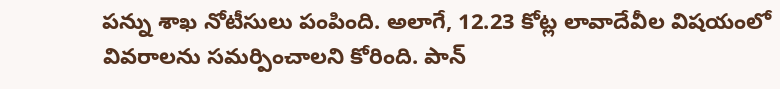పన్ను శాఖ నోటీసులు పంపింది. అలాగే, 12.23 కోట్ల లావాదేవీల విషయంలో వివరాలను సమర్పించాలని కోరింది. పాన్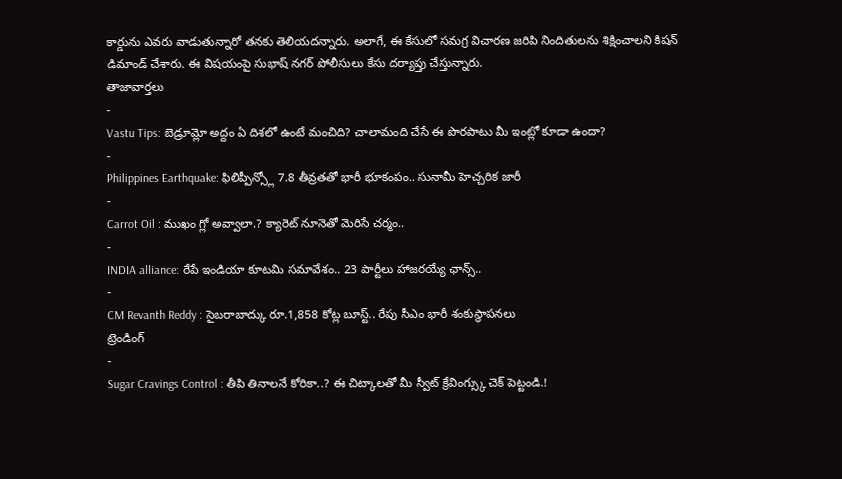కార్డును ఎవరు వాడుతున్నారో తనకు తెలియదన్నారు. అలాగే, ఈ కేసులో సమగ్ర విచారణ జరిపి నిందితులను శిక్షించాలని కిషన్ డిమాండ్ చేశారు. ఈ విషయంపై సుభాష్ నగర్ పోలీసులు కేసు దర్యాప్తు చేస్తున్నారు.
తాజావార్తలు
-
Vastu Tips: బెడ్రూమ్లో అద్దం ఏ దిశలో ఉంటే మంచిది? చాలామంది చేసే ఈ పొరపాటు మీ ఇంట్లో కూడా ఉందా?
-
Philippines Earthquake: ఫిలిప్పీన్స్లో 7.8 తీవ్రతతో భారీ భూకంపం.. సునామీ హెచ్చరిక జారీ
-
Carrot Oil : ముఖం గ్లో అవ్వాలా.? క్యారెట్ నూనెతో మెరిసే చర్మం..
-
INDIA alliance: రేపే ఇండియా కూటమి సమావేశం.. 23 పార్టీలు హాజరయ్యే ఛాన్స్..
-
CM Revanth Reddy : సైబరాబాద్కు రూ.1,858 కోట్ల బూస్ట్.. రేపు సీఎం భారీ శంకుస్థాపనలు
ట్రెండింగ్
-
Sugar Cravings Control : తీపి తినాలనే కోరికా..? ఈ చిట్కాలతో మీ స్వీట్ క్రేవింగ్స్కు చెక్ పెట్టండి.!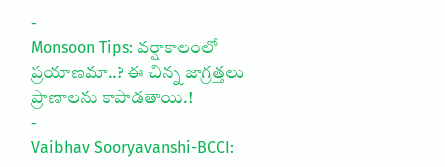-
Monsoon Tips: వర్షాకాలంలో ప్రయాణమా..? ఈ చిన్న జాగ్రత్తలు ప్రాణాలను కాపాడతాయి.!
-
Vaibhav Sooryavanshi-BCCI: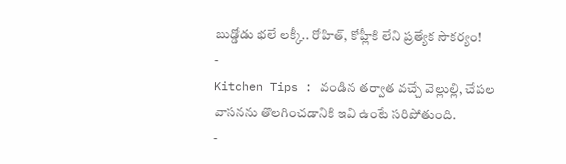బుడ్డోడు భలే లక్కీ.. రోహిత్, కోహ్లీకి లేని ప్రత్యేక సౌకర్యం!
-
Kitchen Tips : వండిన తర్వాత వచ్చే వెల్లుల్లి, చేపల వాసనను తొలగించడానికి ఇవి ఉంటే సరిపోతుంది.
-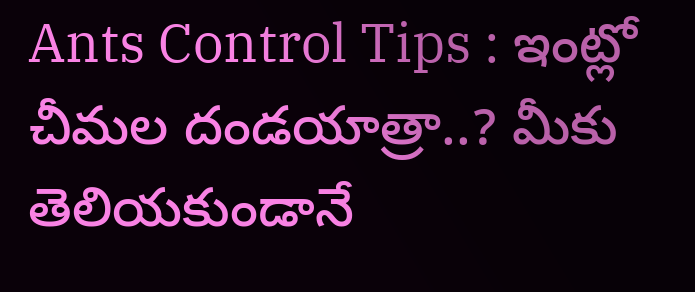Ants Control Tips : ఇంట్లో చీమల దండయాత్రా..? మీకు తెలియకుండానే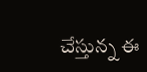చేస్తున్న ఈ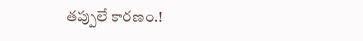తప్పులే కారణం.!